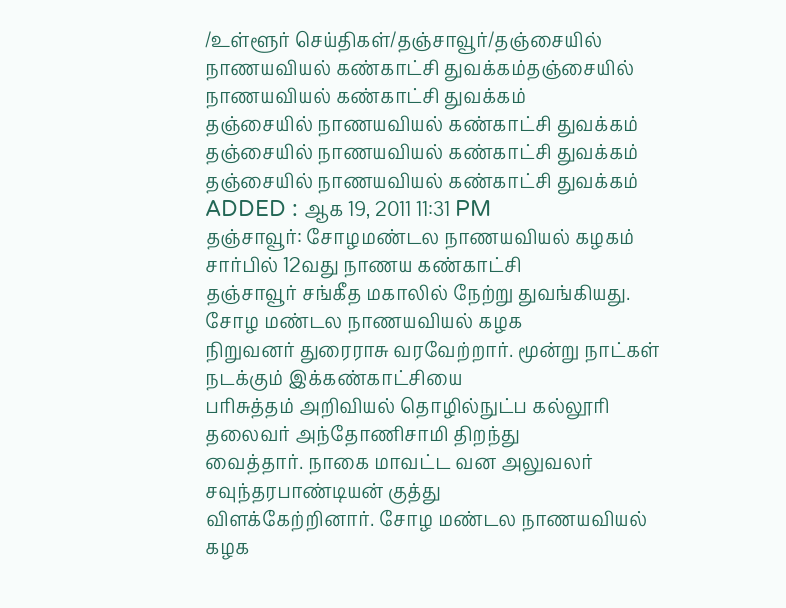/உள்ளூர் செய்திகள்/தஞ்சாவூர்/தஞ்சையில் நாணயவியல் கண்காட்சி துவக்கம்தஞ்சையில் நாணயவியல் கண்காட்சி துவக்கம்
தஞ்சையில் நாணயவியல் கண்காட்சி துவக்கம்
தஞ்சையில் நாணயவியல் கண்காட்சி துவக்கம்
தஞ்சையில் நாணயவியல் கண்காட்சி துவக்கம்
ADDED : ஆக 19, 2011 11:31 PM
தஞ்சாவூர்: சோழமண்டல நாணயவியல் கழகம் சார்பில் 12வது நாணய கண்காட்சி
தஞ்சாவூர் சங்கீத மகாலில் நேற்று துவங்கியது.
சோழ மண்டல நாணயவியல் கழக
நிறுவனர் துரைராசு வரவேற்றார். மூன்று நாட்கள் நடக்கும் இக்கண்காட்சியை
பரிசுத்தம் அறிவியல் தொழில்நுட்ப கல்லூரி தலைவர் அந்தோணிசாமி திறந்து
வைத்தார். நாகை மாவட்ட வன அலுவலர் சவுந்தரபாண்டியன் குத்து
விளக்கேற்றினார். சோழ மண்டல நாணயவியல் கழக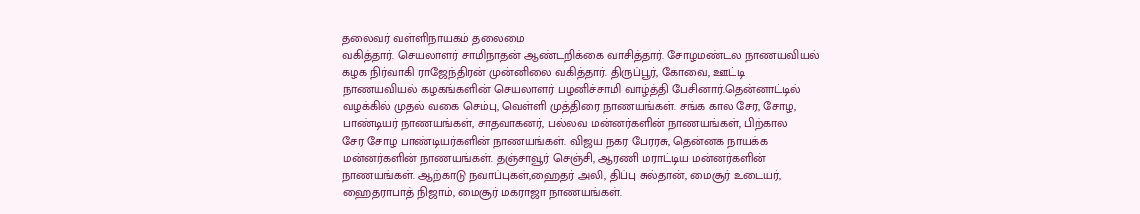தலைவர் வள்ளிநாயகம் தலைமை
வகித்தார். செயலாளர் சாமிநாதன் ஆண்டறிக்கை வாசித்தார். சோழமண்டல நாணயவியல்
கழக நிர்வாகி ராஜேந்திரன் முன்னிலை வகித்தார். திருப்பூர், கோவை, ஊட்டி
நாணயவியல் கழகங்களின் செயலாளர் பழனிச்சாமி வாழ்த்தி பேசினார்.தென்னாட்டில்
வழக்கில் முதல் வகை செம்பு, வெள்ளி முத்திரை நாணயங்கள். சங்க கால சேர, சோழ,
பாண்டியர் நாணயங்கள், சாதவாகனர், பல்லவ மன்னர்களின் நாணயங்கள், பிற்கால
சேர சோழ பாண்டியர்களின் நாணயங்கள். விஜய நகர பேரரசு, தென்னக நாயக்க
மன்னர்களின் நாணயங்கள். தஞ்சாவூர் செஞ்சி, ஆரணி மராட்டிய மன்னர்களின்
நாணயங்கள். ஆற்காடு நவாப்புகள்,ஹைதர் அலி, திப்பு சுல்தான், மைசூர் உடையர்,
ஹைதராபாத் நிஜாம், மைசூர் மகராஜா நாணயங்கள்.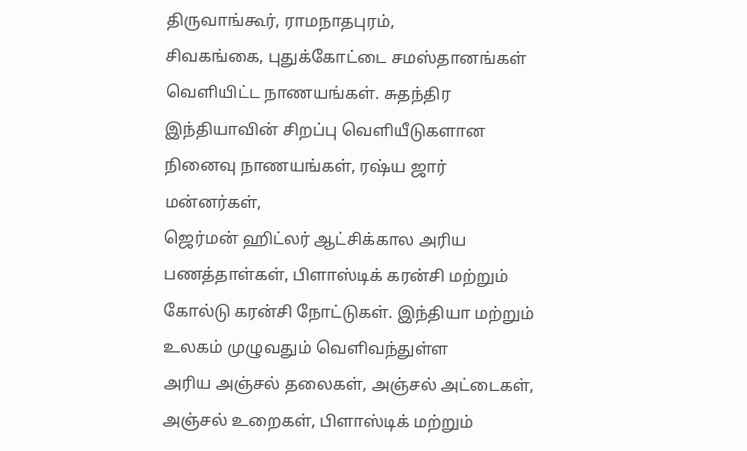திருவாங்கூர், ராமநாதபுரம்,
சிவகங்கை, புதுக்கோட்டை சமஸ்தானங்கள் வெளியிட்ட நாணயங்கள். சுதந்திர
இந்தியாவின் சிறப்பு வெளியீடுகளான நினைவு நாணயங்கள், ரஷ்ய ஜார் மன்னர்கள்,
ஜெர்மன் ஹிட்லர் ஆட்சிக்கால அரிய பணத்தாள்கள், பிளாஸ்டிக் கரன்சி மற்றும்
கோல்டு கரன்சி நோட்டுகள். இந்தியா மற்றும் உலகம் முழுவதும் வெளிவந்துள்ள
அரிய அஞ்சல் தலைகள், அஞ்சல் அட்டைகள், அஞ்சல் உறைகள், பிளாஸ்டிக் மற்றும்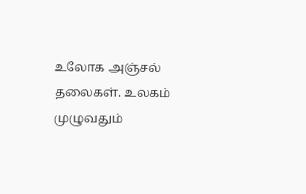உலோக அஞ்சல் தலைகள். உலகம் முழுவதும்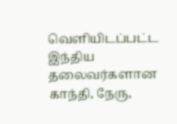வெளியிடப்பட்ட இந்திய தலைவர்களான
காந்தி, நேரு,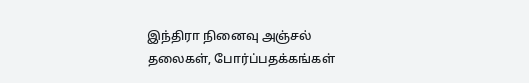இந்திரா நினைவு அஞ்சல் தலைகள், போர்ப்பதக்கங்கள்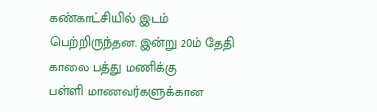கண்காட்சியில் இடம் பெற்றிருந்தன. இன்று 20ம் தேதி காலை பத்து மணிக்கு
பள்ளி மாணவர்களுக்கான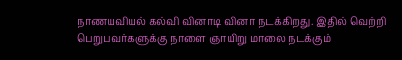நாணயவியல் கல்வி வினாடி வினா நடக்கிறது. இதில் வெற்றி
பெறுபவர்களுக்கு நாளை ஞாயிறு மாலை நடக்கும்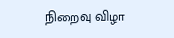நிறைவு விழா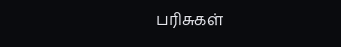பரிசுகள்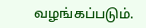வழங்கப்படும்.